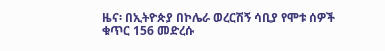ዜና፡ በኢትዮጵያ በኮሌራ ወረርሽኝ ሳቢያ የሞቱ ሰዎች ቁጥር 156 መድረሱ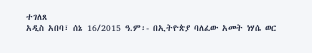ተገለጸ
አዲስ አበባ፣ ሰኔ 16/2015 ዓ.ም፡- በኢትዮጵያ ባለፈው አመት ነሃሴ ወር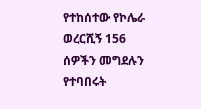የተከሰተው የኮሌራ ወረርሺኝ 156 ሰዎችን መግደሉን የተባበሩት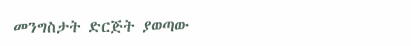መንግስታት ድርጅት ያወጣው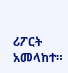ሪፖርት አመላከተ።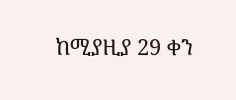ከሚያዚያ 29 ቀን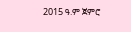2015 ዓ.ም ጀምሮ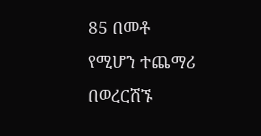85 በመቶ የሚሆን ተጨማሪ በወረርሽኙ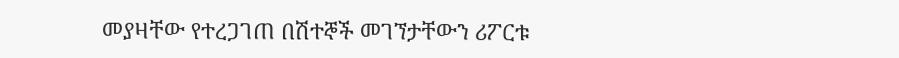መያዛቸው የተረጋገጠ በሽተኞች መገኘታቸውን ሪፖርቱ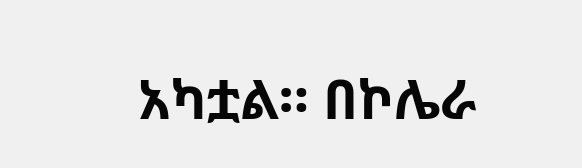አካቷል። በኮሌራ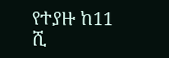የተያዙ ከ11 ሺ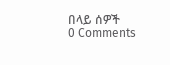በላይ ሰዎች
0 Comments